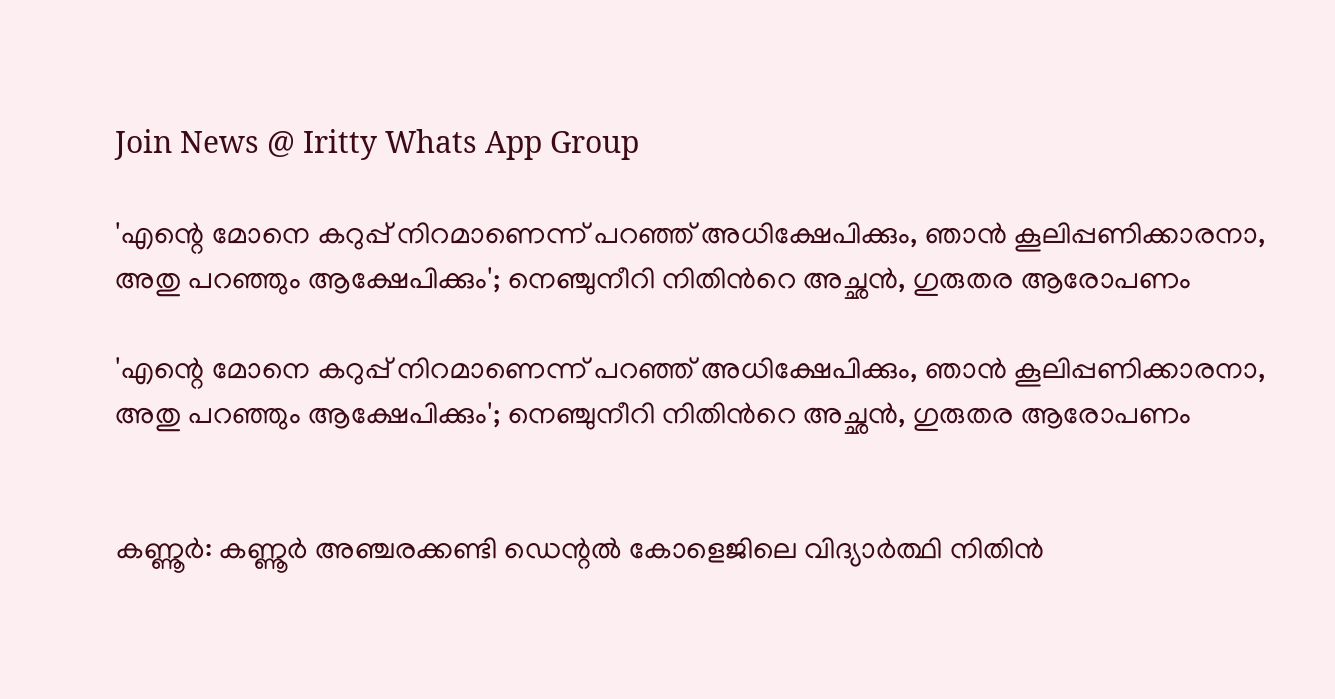Join News @ Iritty Whats App Group

'എന്റെ മോനെ കറുപ്പ് നിറമാണെന്ന് പറഞ്ഞ് അധിക്ഷേപിക്കും, ഞാൻ കൂലിപ്പണിക്കാരനാ, അതു പറഞ്ഞും ആക്ഷേപിക്കും'; നെഞ്ചുനീറി നിതിന്‍റെ അച്ഛൻ, ഗുരുതര ആരോപണം

'എന്റെ മോനെ കറുപ്പ് നിറമാണെന്ന് പറഞ്ഞ് അധിക്ഷേപിക്കും, ഞാൻ കൂലിപ്പണിക്കാരനാ, അതു പറഞ്ഞും ആക്ഷേപിക്കും'; നെഞ്ചുനീറി നിതിന്‍റെ അച്ഛൻ, ഗുരുതര ആരോപണം


കണ്ണൂർ: കണ്ണൂർ അഞ്ചരക്കണ്ടി ഡെന്റൽ കോളെജിലെ വിദ്യാർത്ഥി നിതിൻ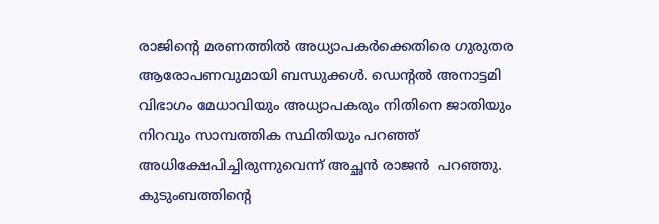രാജിന്റെ മരണത്തിൽ അധ്യാപകർക്കെതിരെ ഗുരുതര ആരോപണവുമായി ബന്ധുക്കൾ. ഡെന്റൽ അനാട്ടമി വിഭാഗം മേധാവിയും അധ്യാപകരും നിതിനെ ജാതിയും നിറവും സാമ്പത്തിക സ്ഥിതിയും പറഞ്ഞ് അധിക്ഷേപിച്ചിരുന്നുവെന്ന് അച്ഛൻ രാജൻ  പറഞ്ഞു. കുടുംബത്തിന്റെ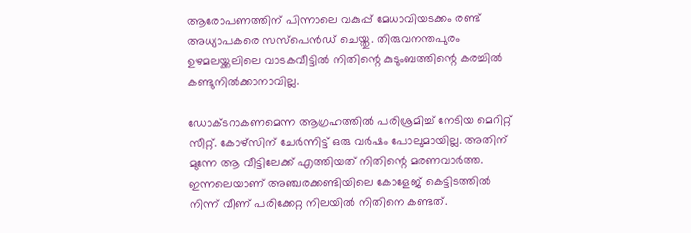ആരോപണത്തിന് പിന്നാലെ വകുപ്പ് മേധാവിയടക്കം രണ്ട് അധ്യാപകരെ സസ്പെൻഡ് ചെയ്തു. തിരുവനന്തപുരം ഉഴമലയ്ക്കലിലെ വാടകവീട്ടിൽ നിതിന്റെ കുടുംബത്തിന്റെ കരച്ചിൽ കണ്ടുനിൽക്കാനാവില്ല.

ഡോക്ടറാകണമെന്ന ആഗ്രഹത്തിൽ പരിശ്രമിച്ച് നേടിയ മെറിറ്റ് സീറ്റ്. കോഴ്സിന് ചേർന്നിട്ട് ഒരു വർഷം പോലുമായില്ല. അതിന് മുന്നേ ആ വീട്ടിലേക്ക് എത്തിയത് നിതിന്റെ മരണവാർത്ത. ഇന്നലെയാണ് അഞ്ചരക്കണ്ടിയിലെ കോളേജ് കെട്ടിടത്തിൽ നിന്ന് വീണ് പരിക്കേറ്റ നിലയിൽ നിതിനെ കണ്ടത്.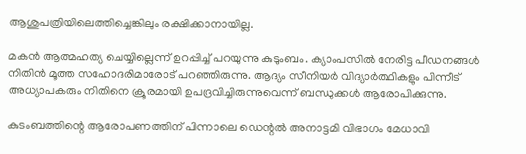ആശുപത്രിയിലെത്തിച്ചെങ്കിലും രക്ഷിക്കാനായില്ല.

മകൻ ആത്മഹത്യ ചെയ്യില്ലെന്ന് ഉറപ്പിച്ച് പറയുന്നു കുടുംബം. ക്യാംപസിൽ നേരിട്ട പീഡനങ്ങൾ നിതിൻ മൂത്ത സഹോദരിമാരോട് പറ‌ഞ്ഞിരുന്നു. ആദ്യം സീനിയർ വിദ്യാർത്ഥികളും പിന്നീട് അധ്യാപകരും നിതിനെ ക്രൂരമായി ഉപദ്രവിച്ചിരുന്നുവെന്ന് ബന്ധുക്കൾ ആരോപിക്കുന്നു.

കുടംബത്തിന്റെ ആരോപണത്തിന് പിന്നാലെ ഡെന്റൽ അനാട്ടമി വിഭാഗം മേധാവി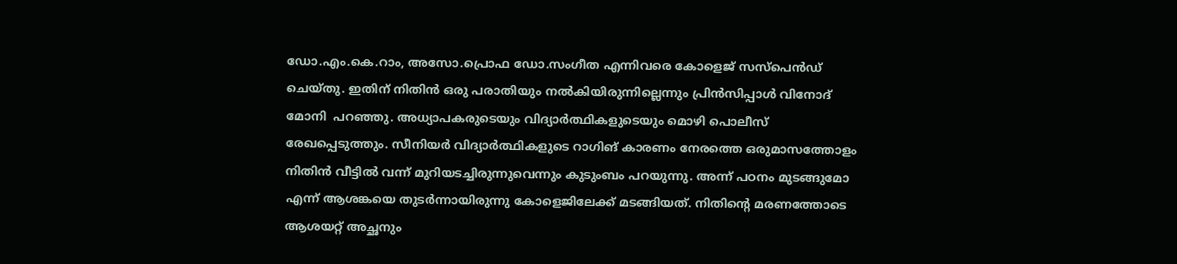ഡോ.എം.കെ.റാം, അസോ.പ്രൊഫ ഡോ.സംഗീത എന്നിവരെ കോളെജ് സസ്പെൻഡ് ചെയ്തു. ഇതിന് നിതിൻ ഒരു പരാതിയും നൽകിയിരുന്നില്ലെന്നും പ്രിൻസിപ്പാൾ വിനോദ് മോനി  പറഞ്ഞു. അധ്യാപകരുടെയും വിദ്യാർത്ഥികളുടെയും മൊഴി പൊലീസ് രേഖപ്പെടുത്തും. സീനിയർ വിദ്യാർത്ഥികളുടെ റാഗിങ് കാരണം നേരത്തെ ഒരുമാസത്തോളം നിതിൻ വീട്ടിൽ വന്ന് മുറിയടച്ചിരുന്നുവെന്നും കുടുംബം പറയുന്നു. അന്ന് പഠനം മുടങ്ങുമോ എന്ന് ആശങ്കയെ തുടർന്നായിരുന്നു കോളെജിലേക്ക് മടങ്ങിയത്. നിതിന്റെ മരണത്തോടെ ആശയറ്റ് അച്ഛനും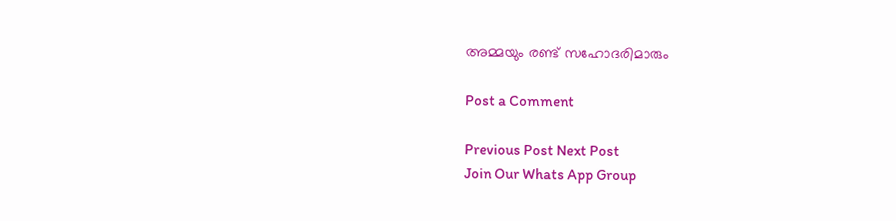അമ്മയും രണ്ട് സഹോദരിമാരും

Post a Comment

Previous Post Next Post
Join Our Whats App Group